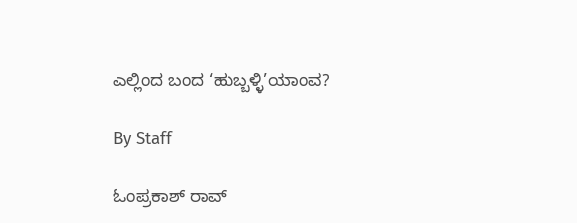ಎಲ್ಲಿಂದ ಬಂದ ‘ಹುಬ್ಬಳ್ಳಿ’ಯಾಂವ?

By Staff

ಓಂಪ್ರಕಾಶ್‌ ರಾವ್‌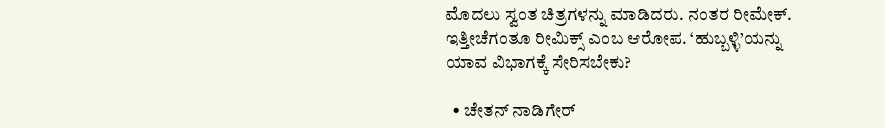ಮೊದಲು ಸ್ವಂತ ಚಿತ್ರಗಳನ್ನು ಮಾಡಿದರು. ನಂತರ ರೀಮೇಕ್‌. ಇತ್ತೀಚೆಗಂತೂ ರೀಮಿಕ್ಸ್‌ ಎಂಬ ಆರೋಪ. ‘ಹುಬ್ಬಳ್ಳಿ’ಯನ್ನು ಯಾವ ವಿಭಾಗಕ್ಕೆ ಸೇರಿಸಬೇಕು?

  • ಚೇತನ್‌ ನಾಡಿಗೇರ್‌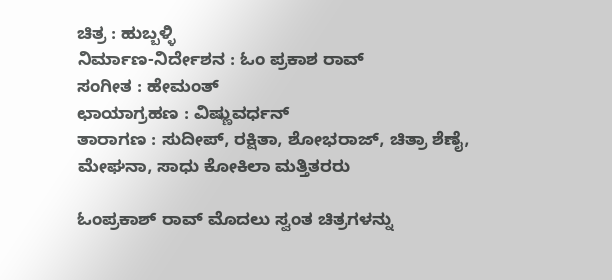ಚಿತ್ರ : ಹುಬ್ಬಳ್ಳಿ
ನಿರ್ಮಾಣ-ನಿರ್ದೇಶನ : ಓಂ ಪ್ರಕಾಶ ರಾವ್‌
ಸಂಗೀತ : ಹೇಮಂತ್‌
ಛಾಯಾಗ್ರಹಣ : ವಿಷ್ಣುವರ್ಧನ್‌
ತಾರಾಗಣ : ಸುದೀಪ್‌, ರಕ್ಷಿತಾ, ಶೋಭರಾಜ್‌, ಚಿತ್ರಾ ಶೆಣೈ, ಮೇಘನಾ, ಸಾಧು ಕೋಕಿಲಾ ಮತ್ತಿತರರು

ಓಂಪ್ರಕಾಶ್‌ ರಾವ್‌ ಮೊದಲು ಸ್ವಂತ ಚಿತ್ರಗಳನ್ನು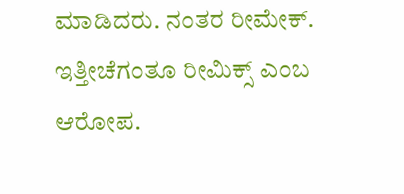ಮಾಡಿದರು. ನಂತರ ರೀಮೇಕ್‌. ಇತ್ತೀಚೆಗಂತೂ ರೀಮಿಕ್ಸ್‌ ಎಂಬ ಆರೋಪ.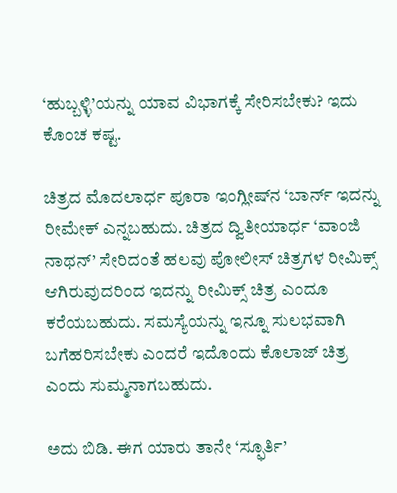‘ಹುಬ್ಬಳ್ಳಿ’ಯನ್ನು ಯಾವ ವಿಭಾಗಕ್ಕೆ ಸೇರಿಸಬೇಕು? ಇದು ಕೊಂಚ ಕಷ್ಟ.

ಚಿತ್ರದ ಮೊದಲಾರ್ಧ ಪೂರಾ ಇಂಗ್ಲೀಷ್‌ನ ‘ಬಾರ್ನ್‌ ಇದನ್ನು ರೀಮೇಕ್‌ ಎನ್ನಬಹುದು. ಚಿತ್ರದ ದ್ವಿತೀಯಾರ್ಧ ‘ವಾಂಜಿ ನಾಥನ್‌’ ಸೇರಿದಂತೆ ಹಲವು ಪೋಲೀಸ್‌ ಚಿತ್ರಗಳ ರೀಮಿಕ್ಸ್‌ ಆಗಿರುವುದರಿಂದ ಇದನ್ನು ರೀಮಿಕ್ಸ್‌ ಚಿತ್ರ ಎಂದೂ ಕರೆಯಬಹುದು. ಸಮಸ್ಯೆಯನ್ನು ಇನ್ನೂ ಸುಲಭವಾಗಿ ಬಗೆಹರಿಸಬೇಕು ಎಂದರೆ ಇದೊಂದು ಕೊಲಾಜ್‌ ಚಿತ್ರ ಎಂದು ಸುಮ್ಮನಾಗಬಹುದು.

ಅದು ಬಿಡಿ. ಈಗ ಯಾರು ತಾನೇ ‘ಸ್ಫೂರ್ತಿ’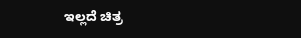ಇಲ್ಲದೆ ಚಿತ್ರ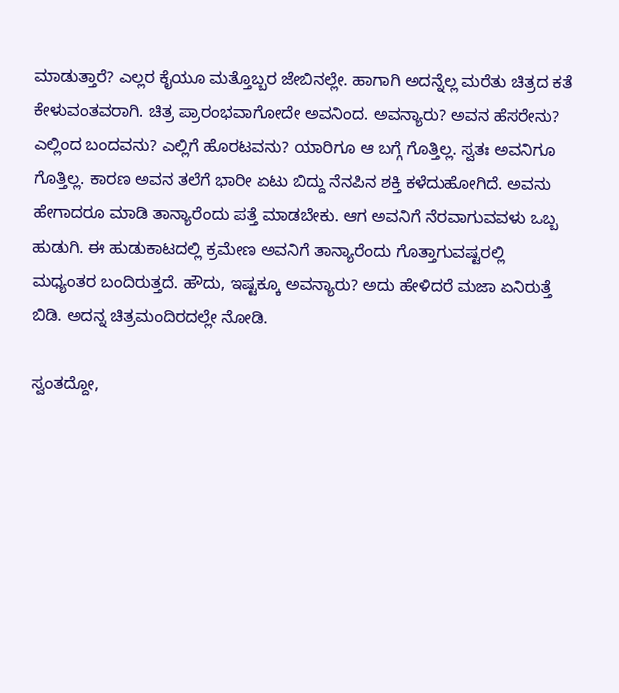ಮಾಡುತ್ತಾರೆ? ಎಲ್ಲರ ಕೈಯೂ ಮತ್ತೊಬ್ಬರ ಜೇಬಿನಲ್ಲೇ. ಹಾಗಾಗಿ ಅದನ್ನೆಲ್ಲ ಮರೆತು ಚಿತ್ರದ ಕತೆ ಕೇಳುವಂತವರಾಗಿ. ಚಿತ್ರ ಪ್ರಾರಂಭವಾಗೋದೇ ಅವನಿಂದ. ಅವನ್ಯಾರು? ಅವನ ಹೆಸರೇನು? ಎಲ್ಲಿಂದ ಬಂದವನು? ಎಲ್ಲಿಗೆ ಹೊರಟವನು? ಯಾರಿಗೂ ಆ ಬಗ್ಗೆ ಗೊತ್ತಿಲ್ಲ. ಸ್ವತಃ ಅವನಿಗೂ ಗೊತ್ತಿಲ್ಲ. ಕಾರಣ ಅವನ ತಲೆಗೆ ಭಾರೀ ಏಟು ಬಿದ್ದು ನೆನಪಿನ ಶಕ್ತಿ ಕಳೆದುಹೋಗಿದೆ. ಅವನು ಹೇಗಾದರೂ ಮಾಡಿ ತಾನ್ಯಾರೆಂದು ಪತ್ತೆ ಮಾಡಬೇಕು. ಆಗ ಅವನಿಗೆ ನೆರವಾಗುವವಳು ಒಬ್ಬ ಹುಡುಗಿ. ಈ ಹುಡುಕಾಟದಲ್ಲಿ ಕ್ರಮೇಣ ಅವನಿಗೆ ತಾನ್ಯಾರೆಂದು ಗೊತ್ತಾಗುವಷ್ಟರಲ್ಲಿ ಮಧ್ಯಂತರ ಬಂದಿರುತ್ತದೆ. ಹೌದು, ಇಷ್ಟಕ್ಕೂ ಅವನ್ಯಾರು? ಅದು ಹೇಳಿದರೆ ಮಜಾ ಏನಿರುತ್ತೆ ಬಿಡಿ. ಅದನ್ನ ಚಿತ್ರಮಂದಿರದಲ್ಲೇ ನೋಡಿ.

ಸ್ವಂತದ್ದೋ,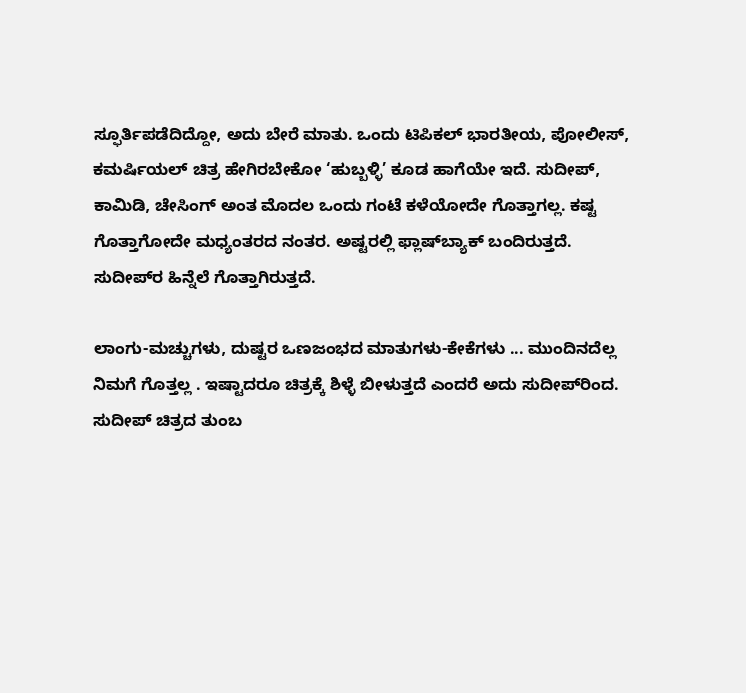ಸ್ಫೂರ್ತಿಪಡೆದಿದ್ದೋ, ಅದು ಬೇರೆ ಮಾತು. ಒಂದು ಟಿಪಿಕಲ್‌ ಭಾರತೀಯ, ಪೋಲೀಸ್‌, ಕಮರ್ಷಿಯಲ್‌ ಚಿತ್ರ ಹೇಗಿರಬೇಕೋ ‘ಹುಬ್ಬಳ್ಳಿ’ ಕೂಡ ಹಾಗೆಯೇ ಇದೆ. ಸುದೀಪ್‌, ಕಾಮಿಡಿ, ಚೇಸಿಂಗ್‌ ಅಂತ ಮೊದಲ ಒಂದು ಗಂಟೆ ಕಳೆಯೋದೇ ಗೊತ್ತಾಗಲ್ಲ. ಕಷ್ಟ ಗೊತ್ತಾಗೋದೇ ಮಧ್ಯಂತರದ ನಂತರ. ಅಷ್ಟರಲ್ಲಿ ಫ್ಲಾಷ್‌ಬ್ಯಾಕ್‌ ಬಂದಿರುತ್ತದೆ. ಸುದೀಪ್‌ರ ಹಿನ್ನೆಲೆ ಗೊತ್ತಾಗಿರುತ್ತದೆ.

ಲಾಂಗು-ಮಚ್ಚುಗಳು, ದುಷ್ಟರ ಒಣಜಂಭದ ಮಾತುಗಳು-ಕೇಕೆಗಳು ... ಮುಂದಿನದೆಲ್ಲ ನಿಮಗೆ ಗೊತ್ತಲ್ಲ . ಇಷ್ಟಾದರೂ ಚಿತ್ರಕ್ಕೆ ಶಿಳ್ಳೆ ಬೀಳುತ್ತದೆ ಎಂದರೆ ಅದು ಸುದೀಪ್‌ರಿಂದ. ಸುದೀಪ್‌ ಚಿತ್ರದ ತುಂಬ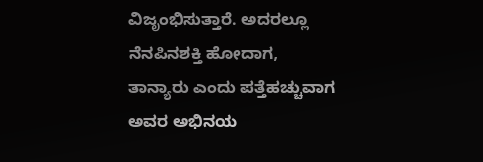ವಿಜೃಂಭಿಸುತ್ತಾರೆ. ಅದರಲ್ಲೂ ನೆನಪಿನಶಕ್ತಿ ಹೋದಾಗ, ತಾನ್ಯಾರು ಎಂದು ಪತ್ತೆಹಚ್ಚುವಾಗ ಅವರ ಅಭಿನಯ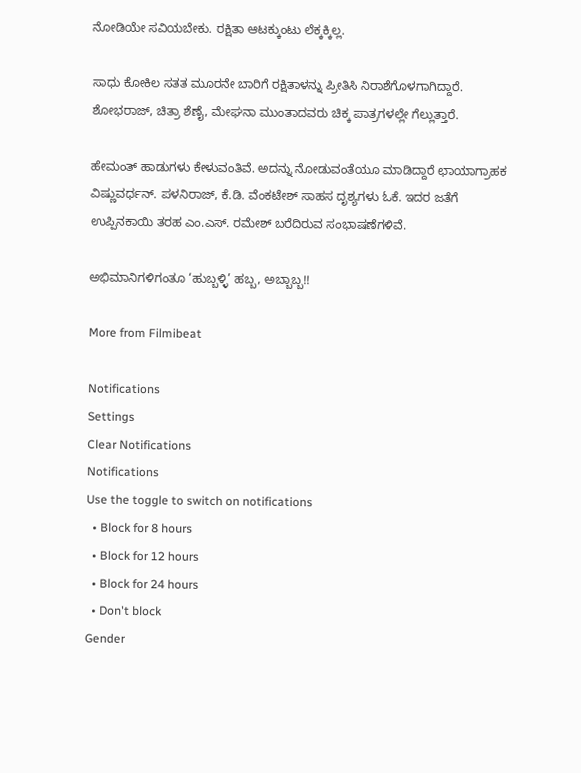ನೋಡಿಯೇ ಸವಿಯಬೇಕು. ರಕ್ಷಿತಾ ಆಟಕ್ಕುಂಟು ಲೆಕ್ಕಕ್ಕಿಲ್ಲ.

ಸಾಧು ಕೋಕಿಲ ಸತತ ಮೂರನೇ ಬಾರಿಗೆ ರಕ್ಷಿತಾಳನ್ನು ಪ್ರೀತಿಸಿ ನಿರಾಶೆಗೊಳಗಾಗಿದ್ದಾರೆ. ಶೋಭರಾಜ್‌, ಚಿತ್ರಾ ಶೆಣೈ, ಮೇಘನಾ ಮುಂತಾದವರು ಚಿಕ್ಕ ಪಾತ್ರಗಳಲ್ಲೇ ಗೆಲ್ಲುತ್ತಾರೆ.

ಹೇಮಂತ್‌ ಹಾಡುಗಳು ಕೇಳುವಂತಿವೆ. ಅದನ್ನು ನೋಡುವಂತೆಯೂ ಮಾಡಿದ್ದಾರೆ ಛಾಯಾಗ್ರಾಹಕ ವಿಷ್ಣುವರ್ಧನ್‌. ಪಳನಿರಾಜ್‌, ಕೆ.ಡಿ. ವೆಂಕಟೇಶ್‌ ಸಾಹಸ ದೃಶ್ಯಗಳು ಓಕೆ. ಇದರ ಜತೆಗೆ ಉಪ್ಪಿನಕಾಯಿ ತರಹ ಎಂ.ಎಸ್‌. ರಮೇಶ್‌ ಬರೆದಿರುವ ಸಂಭಾಷಣೆಗಳಿವೆ.

ಅಭಿಮಾನಿಗಳಿಗಂತೂ ‘ಹುಬ್ಬಳ್ಳಿ’ ಹಬ್ಬ, ಅಬ್ಬಾಬ್ಬ!!

More from Filmibeat

Notifications
Settings
Clear Notifications
Notifications
Use the toggle to switch on notifications
  • Block for 8 hours
  • Block for 12 hours
  • Block for 24 hours
  • Don't block
Gender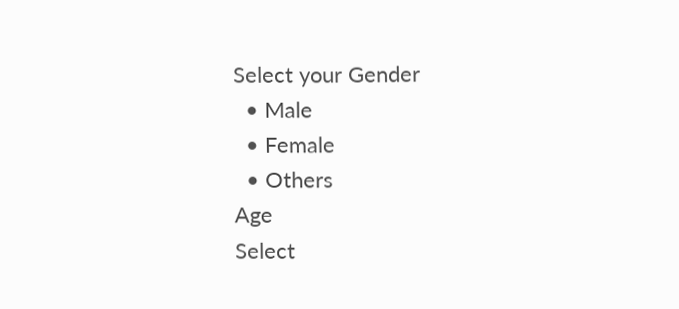Select your Gender
  • Male
  • Female
  • Others
Age
Select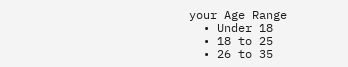your Age Range
  • Under 18
  • 18 to 25
  • 26 to 35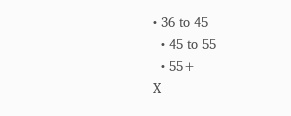• 36 to 45
  • 45 to 55
  • 55+
X